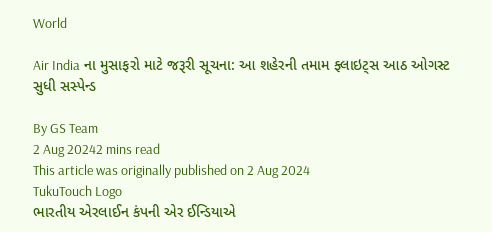World

Air India ના મુસાફરો માટે જરૂરી સૂચના: આ શહેરની તમામ ફ્લાઇટ્સ આઠ ઓગસ્ટ સુધી સસ્પેન્ડ

By GS Team
2 Aug 20242 mins read
This article was originally published on 2 Aug 2024
TukuTouch Logo
ભારતીય એરલાઈન કંપની એર ઈન્ડિયાએ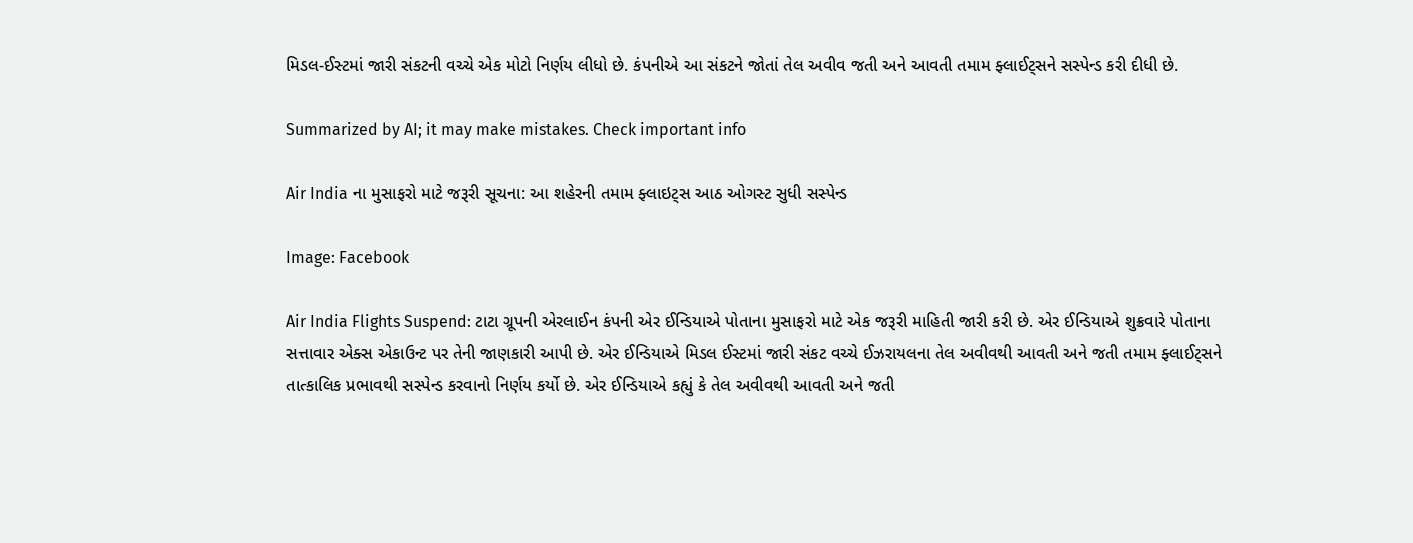મિડલ-ઈસ્ટમાં જારી સંકટની વચ્ચે એક મોટો નિર્ણય લીધો છે. કંપનીએ આ સંકટને જોતાં તેલ અવીવ જતી અને આવતી તમામ ફ્લાઈટ્સને સસ્પેન્ડ કરી દીધી છે.

Summarized by AI; it may make mistakes. Check important info

Air India ના મુસાફરો માટે જરૂરી સૂચના: આ શહેરની તમામ ફ્લાઇટ્સ આઠ ઓગસ્ટ સુધી સસ્પેન્ડ

Image: Facebook

Air India Flights Suspend: ટાટા ગ્રૂપની એરલાઈન કંપની એર ઈન્ડિયાએ પોતાના મુસાફરો માટે એક જરૂરી માહિતી જારી કરી છે. એર ઈન્ડિયાએ શુક્રવારે પોતાના સત્તાવાર એક્સ એકાઉન્ટ પર તેની જાણકારી આપી છે. એર ઈન્ડિયાએ મિડલ ઈસ્ટમાં જારી સંકટ વચ્ચે ઈઝરાયલના તેલ અવીવથી આવતી અને જતી તમામ ફ્લાઈટ્સને તાત્કાલિક પ્રભાવથી સસ્પેન્ડ કરવાનો નિર્ણય કર્યો છે. એર ઈન્ડિયાએ કહ્યું કે તેલ અવીવથી આવતી અને જતી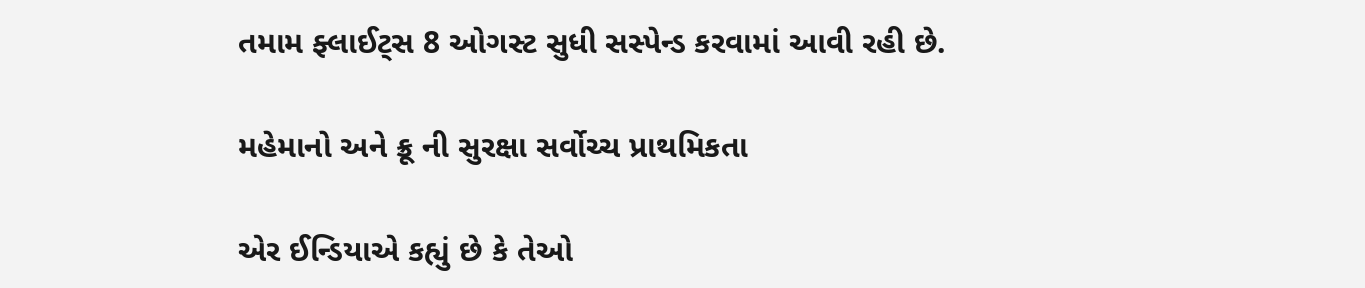તમામ ફ્લાઈટ્સ 8 ઓગસ્ટ સુધી સસ્પેન્ડ કરવામાં આવી રહી છે.

મહેમાનો અને ક્રૂ ની સુરક્ષા સર્વોચ્ચ પ્રાથમિકતા

એર ઈન્ડિયાએ કહ્યું છે કે તેઓ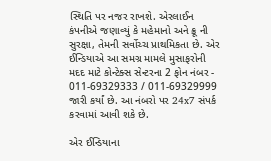સ્થિતિ પર નજર રાખશે. એરલાઈન કંપનીએ જણાવ્યું કે મહેમાનો અને ક્રૂ ની સુરક્ષા, તેમની સર્વોચ્ચ પ્રાથમિકતા છે. એર ઈન્ડિયાએ આ સમગ્ર મામલે મુસાફરોની મદદ માટે કોન્ટેક્સ સેન્ટરના 2 ફોન નંબર - 011-69329333 / 011-69329999 જારી કર્યાં છે. આ નંબરો પર 24x7 સંપર્ક કરવામાં આવી શકે છે.

એર ઈન્ડિયાના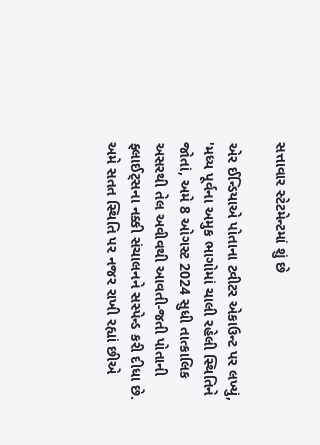સત્તાવાર સ્ટેટમેન્ટમાં શું છે

એર ઈન્ડિયાએ પોતાના ટ્વીટર એકાઉન્ટ પર લખ્યું, 'મધ્ય પૂર્વના અમુક ભાગોમાં ચાલી રહેલી સ્થિતિને જોતાં, અમે 8 ઓગસ્ટ 2024 સુધી તાત્કાલિક અસરથી તેલ અવીવથી આવતી-જતી પોતાની ફ્લાઈટ્સના નક્કી સંચાલનને સસ્પેન્ડ કરી દીધા છે. અમે સતત સ્થિતિ પર નજર રાખી રહ્યાં છીએ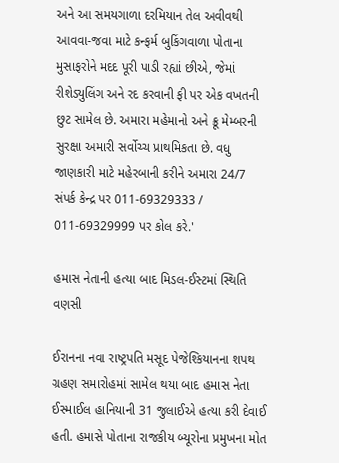અને આ સમયગાળા દરમિયાન તેલ અવીવથી આવવા-જવા માટે કન્ફર્મ બુકિંગવાળા પોતાના મુસાફરોને મદદ પૂરી પાડી રહ્યાં છીએ, જેમાં રીશેડ્યુલિંગ અને રદ કરવાની ફી પર એક વખતની છુટ સામેલ છે. અમારા મહેમાનો અને ક્રૂ મેમ્બરની સુરક્ષા અમારી સર્વોચ્ચ પ્રાથમિકતા છે. વધુ જાણકારી માટે મહેરબાની કરીને અમારા 24/7 સંપર્ક કેન્દ્ર પર 011-69329333 / 011-69329999 પર કોલ કરે.'

હમાસ નેતાની હત્યા બાદ મિડલ-ઈસ્ટમાં સ્થિતિ વણસી

ઈરાનના નવા રાષ્ટ્રપતિ મસૂદ પેજેશ્કિયાનના શપથ ગ્રહણ સમારોહમાં સામેલ થયા બાદ હમાસ નેતા ઈસ્માઈલ હાનિયાની 31 જુલાઈએ હત્યા કરી દેવાઈ હતી. હમાસે પોતાના રાજકીય બ્યૂરોના પ્રમુખના મોત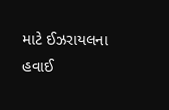માટે ઈઝરાયલના હવાઈ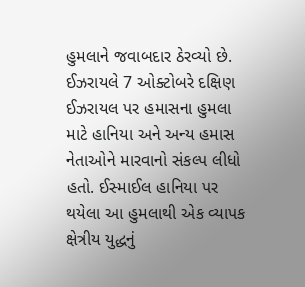હુમલાને જવાબદાર ઠેરવ્યો છે. ઈઝરાયલે 7 ઓક્ટોબરે દક્ષિણ ઈઝરાયલ પર હમાસના હુમલા માટે હાનિયા અને અન્ય હમાસ નેતાઓને મારવાનો સંકલ્પ લીધો હતો. ઈસ્માઈલ હાનિયા પર થયેલા આ હુમલાથી એક વ્યાપક ક્ષેત્રીય યુદ્ધનું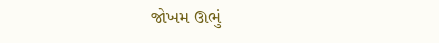જોખમ ઊભું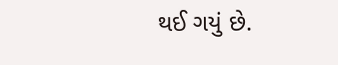થઈ ગયું છે.